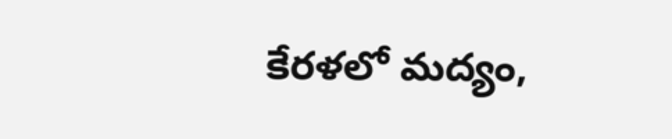కేరళలో మద్యం,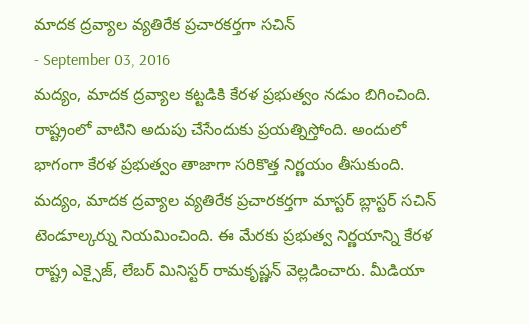మాదక ద్రవ్యాల వ్యతిరేక ప్రచారకర్తగా సచిన్
- September 03, 2016
మద్యం, మాదక ద్రవ్యాల కట్టడికి కేరళ ప్రభుత్వం నడుం బిగించింది. రాష్ట్రంలో వాటిని అదుపు చేసేందుకు ప్రయత్నిస్తోంది. అందులో భాగంగా కేరళ ప్రభుత్వం తాజాగా సరికొత్త నిర్ణయం తీసుకుంది. మద్యం, మాదక ద్రవ్యాల వ్యతిరేక ప్రచారకర్తగా మాస్టర్ బ్లాస్టర్ సచిన్ టెండూల్కర్ను నియమించింది. ఈ మేరకు ప్రభుత్వ నిర్ణయాన్ని కేరళ రాష్ట్ర ఎక్సైజ్, లేబర్ మినిస్టర్ రామకృష్ణన్ వెల్లడించారు. మీడియా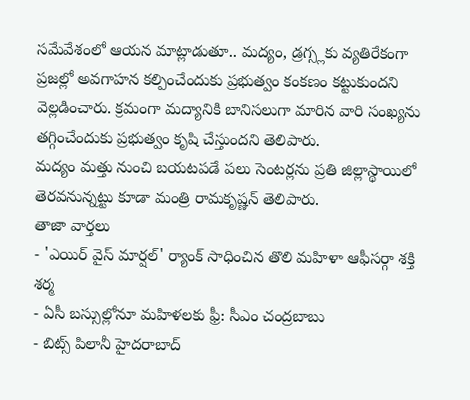సమేవేశంలో ఆయన మాట్లాడుతూ.. మద్యం, డ్రగ్స్లకు వ్యతిరేకంగా ప్రజల్లో అవగాహన కల్పించేందుకు ప్రభుత్వం కంకణం కట్టుకుందని వెల్లడించారు. క్రమంగా మద్యానికి బానిసలుగా మారిన వారి సంఖ్యను తగ్గించేందుకు ప్రభుత్వం కృషి చేస్తుందని తెలిపారు.
మద్యం మత్తు నుంచి బయటపడే పలు సెంటర్లను ప్రతి జిల్లాస్థాయిలో తెరవనున్నట్టు కూడా మంత్రి రామకృష్ణన్ తెలిపారు.
తాజా వార్తలు
- 'ఎయిర్ వైస్ మార్షల్' ర్యాంక్ సాధించిన తొలి మహిళా ఆఫీసర్గా శక్తి శర్మ
- ఏసీ బస్సుల్లోనూ మహిళలకు ఫ్రీ: సీఎం చంద్రబాబు
- బిట్స్ పిలానీ హైదరాబాద్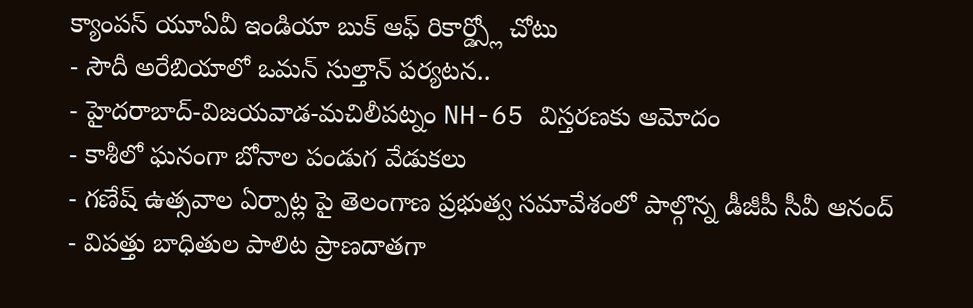క్యాంపస్ యూఏవీ ఇండియా బుక్ ఆఫ్ రికార్డ్స్లో చోటు
- సౌదీ అరేబియాలో ఒమన్ సుల్తాన్ పర్యటన..
- హైదరాబాద్-విజయవాడ-మచిలీపట్నం NH-65 విస్తరణకు ఆమోదం
- కాశీలో ఘనంగా బోనాల పండుగ వేడుకలు
- గణేష్ ఉత్సవాల ఏర్పాట్ల పై తెలంగాణ ప్రభుత్వ సమావేశంలో పాల్గొన్న డీజీపీ సీవీ ఆనంద్
- విపత్తు బాధితుల పాలిట ప్రాణదాతగా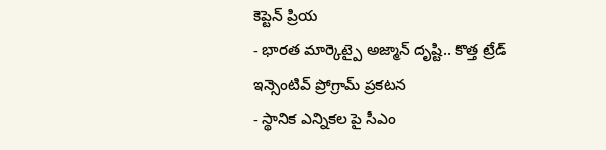కెప్టెన్ ప్రియ
- భారత మార్కెట్పై అజ్మాన్ దృష్టి.. కొత్త ట్రేడ్ ఇన్సెంటివ్ ప్రోగ్రామ్ ప్రకటన
- స్థానిక ఎన్నికల పై సీఎం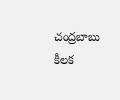చంద్రబాబు కీలక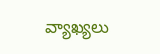వ్యాఖ్యలు